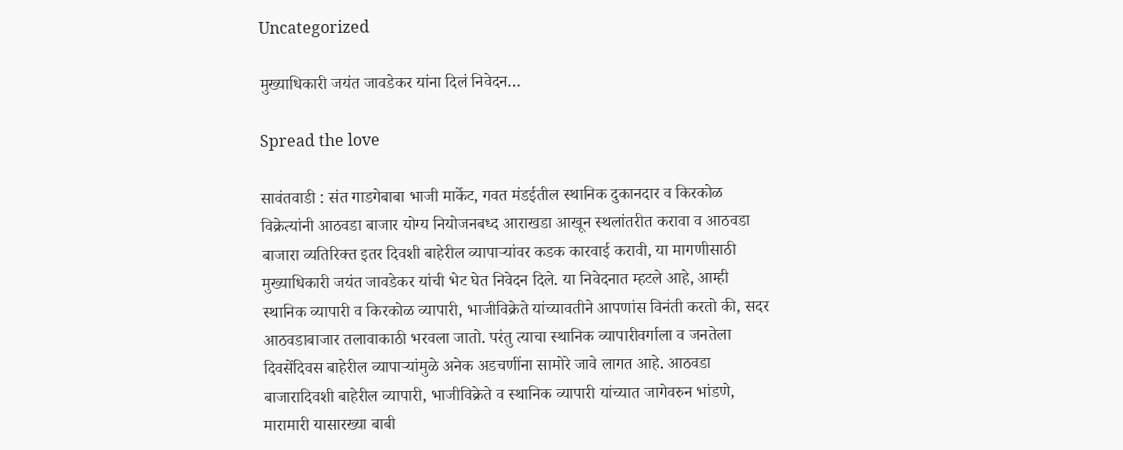Uncategorized

मुख्याधिकारी जयंत जावडेकर यांना दिलं निवेदन…

Spread the love

सावंतवाडी : संत गाडगेबाबा भाजी मार्केट, गवत मंडईतील स्थानिक दुकानदार व किरकोळ विक्रेत्यांनी आठवडा बाजार योग्य नियोजनबध्द आराखडा आखून स्थलांतरीत करावा व आठवडा बाजारा व्यतिरिक्त इतर दिवशी बाहेरील व्यापाऱ्यांवर कडक कारवाई करावी, या मागणीसाठी मुख्याधिकारी जयंत जावडेकर यांची भेट घेत निवेदन दिले. या निवेदनात म्हटले आहे, आम्ही स्थानिक व्यापारी व किरकोळ व्यापारी, भाजीविक्रेते यांच्यावतीने आपणांस विनंती करतो की, सदर आठवडाबाजार तलावाकाठी भरवला जातो. परंतु त्याचा स्थानिक व्यापारीवर्गाला व जनतेला दिवसेंदिवस बाहेरील व्यापाऱ्यांमुळे अनेक अडचणींना सामोरे जावे लागत आहे. आठवडा बाजारादिवशी बाहेरील व्यापारी, भाजीविक्रेते व स्थानिक व्यापारी यांच्यात जागेवरुन भांडणे, मारामारी यासारख्या बाबी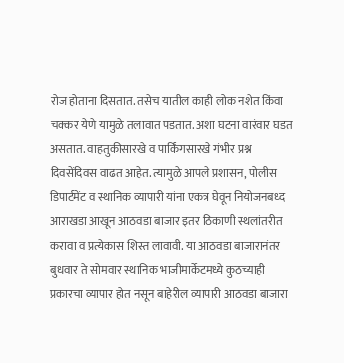रोज होताना दिसतात. तसेच यातील काही लोक नशेत किंवा चक्कर येणे यामुळे तलावात पडतात. अशा घटना वारंवार घडत असतात. वाहतुकीसारखे व पार्किंगसारखे गंभीर प्रश्न दिवसेंदिवस वाढत आहेत. त्यामुळे आपले प्रशासन, पोलीस डिपार्टमेंट व स्थानिक व्यापारी यांना एकत्र घेवून नियोजनबध्द आराखडा आखून आठवडा बाजार इतर ठिकाणी स्थलांतरीत करावा व प्रत्येकास शिस्त लावावी. या आठवडा बाजारानंतर बुधवार ते सोमवार स्थानिक भाजीमार्केटमध्ये कुठच्याही प्रकारचा व्यापार होत नसून बाहेरील व्यापारी आठवडा बाजारा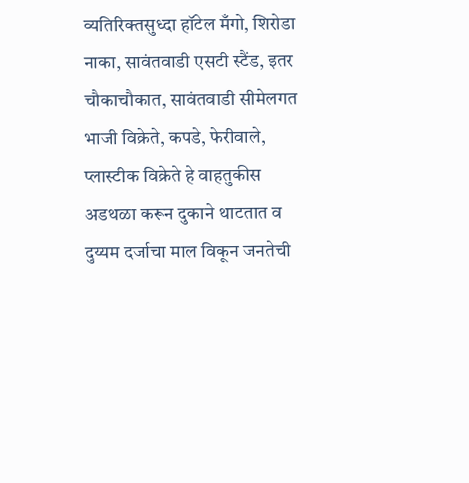व्यतिरिक्तसुध्दा हॉटेल मँगो, शिरोडा नाका, सावंतवाडी एसटी स्टैंड, इतर चौकाचौकात, सावंतवाडी सीमेलगत भाजी विक्रेते, कपडे, फेरीवाले, प्लास्टीक विक्रेते हे वाहतुकीस अडथळा करून दुकाने थाटतात व दुय्यम दर्जाचा माल विकून जनतेची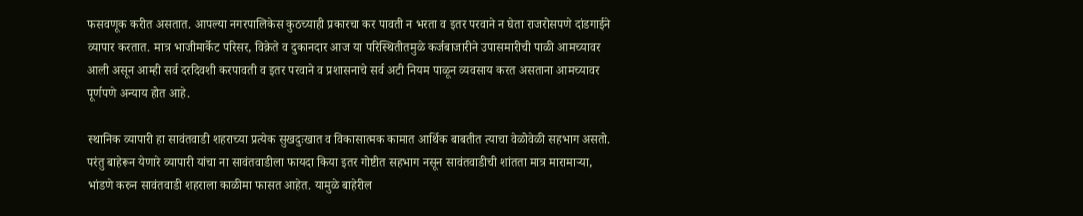फसवणूक करीत असतात. आपल्या नगरपालिकेस कुठच्याही प्रकारचा कर पावती न भरता व इतर परवाने न घेता राजरोसपणे दांडगाईने व्यापार करतात. मात्र भाजीमार्केट परिसर, विक्रेते व दुकानदार आज या परिस्थितीतमुळे कर्जबाजारीने उपासमारीची पाळी आमच्यावर आली असून आम्ही सर्व दरदिवशी करपावती व इतर परवाने व प्रशासनाचे सर्व अटी नियम पाळून व्यवसाय करत असताना आमच्यावर पूर्णपणे अन्याय होत आहे.

स्थानिक व्यापारी हा सावंतवाडी शहराच्या प्रत्येक सुखदुःखात व विकासात्मक कामात आर्थिक बाबतीत त्याचा वेळोवेळी सहभाग असतो. परंतु बाहेरून येणारे व्यापारी यांचा ना सावंतवाडीला फायदा किया इतर गोष्टीत सहभाग नसून सावंतवाडीची शांतता मात्र मारामाऱ्या, भांडणे करुन सावंतवाडी शहराला काळीमा फासत आहेत. यामुळे बाहेरील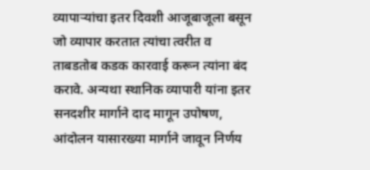व्यापाऱ्यांचा इतर दिवशी आजूबाजूला बसून जो व्यापार करतात त्यांचा त्वरीत व ताबडतोब कडक कारवाई करून त्यांना बंद करावे. अन्यथा स्थानिक व्यापारी यांना इतर सनदशीर मार्गाने दाद मागून उपोषण, आंदोलन यासारख्या मार्गाने जावून निर्णय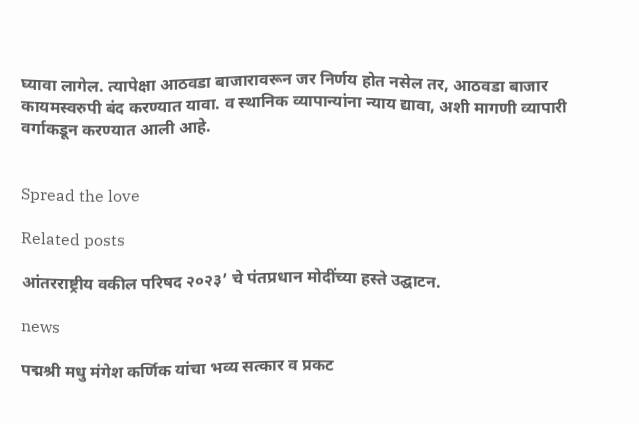घ्यावा लागेल. त्यापेक्षा आठवडा बाजारावरून जर निर्णय होत नसेल तर, आठवडा बाजार कायमस्वरुपी बंद करण्यात यावा. व स्थानिक व्यापान्यांना न्याय द्यावा, अशी मागणी व्यापारी वर्गाकडून करण्यात आली आहे.


Spread the love

Related posts

आंतरराष्ट्रीय वकील परिषद २०२३’ चे पंतप्रधान मोदींच्या हस्ते उद्घाटन.

news

पद्मश्री मधु मंगेश कर्णिक यांचा भव्य सत्कार व प्रकट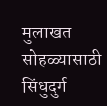मुलाखत सोहळ्यासाठी सिंधुदुर्ग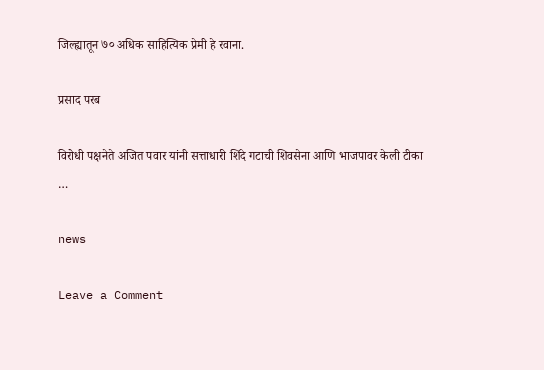जिल्ह्यातून ७० अधिक साहित्यिक प्रेमी हे रवाना.

प्रसाद परब

विरोधी पक्षनेते अजित पवार यांनी सत्ताधारी शिंदे गटाची शिवसेना आणि भाजपावर केली टीका …

news

Leave a Comment